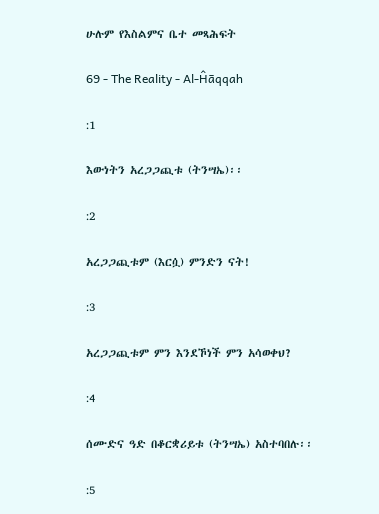ሁሉም የእስልምና ቤተ መጻሕፍት

69 - The Reality - Al-Ĥāqqah

:1

እውነትን አረጋጋጪቱ (ትንሣኤ)፡፡

:2

አረጋጋጪቱም (እርሷ) ምንድን ናት!

:3

አረጋጋጪቱም ምን እንደኾነች ምን አሳወቀህ?

:4

ሰሙድና ዓድ በቆርቋሪይቱ (ትንሣኤ) አስተባበሉ፡፡

:5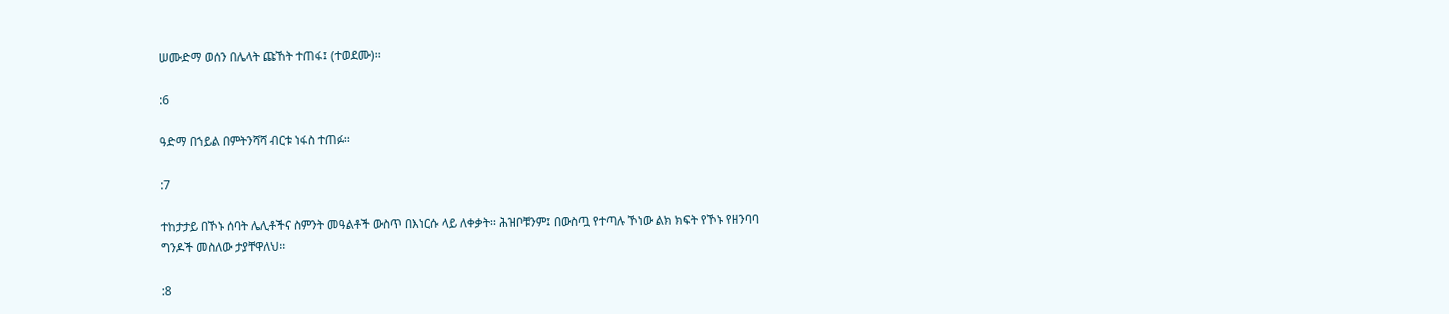ሠሙድማ ወሰን በሌላት ጩኸት ተጠፋ፤ (ተወደሙ)፡፡

:6

ዓድማ በኀይል በምትንሻሻ ብርቱ ነፋስ ተጠፉ፡፡

:7

ተከታታይ በኾኑ ሰባት ሌሊቶችና ስምንት መዓልቶች ውስጥ በእነርሱ ላይ ለቀቃት፡፡ ሕዝቦቹንም፤ በውስጧ የተጣሉ ኾነው ልክ ክፍት የኾኑ የዘንባባ ግንዶች መስለው ታያቸዋለህ፡፡

:8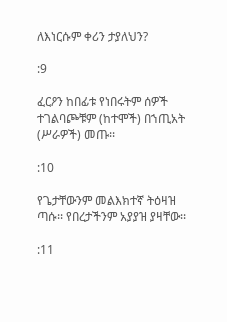ለእነርሱም ቀሪን ታያለህን?

:9

ፈርዖን ከበፊቱ የነበሩትም ሰዎች ተገልባጮቹም (ከተሞች) በኀጢአት (ሥራዎች) መጡ፡፡

:10

የጌታቸውንም መልእክተኛ ትዕዛዝ ጣሱ፡፡ የበረታችንም አያያዝ ያዛቸው፡፡

:11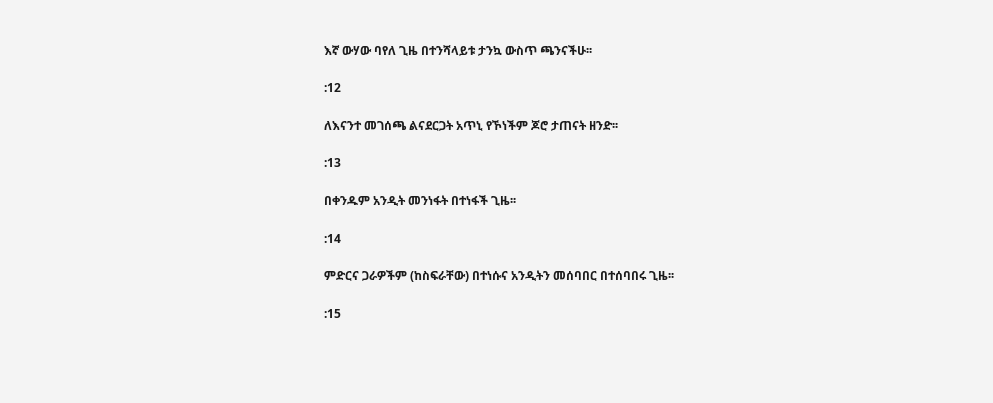እኛ ውሃው ባየለ ጊዜ በተንሻላይቱ ታንኳ ውስጥ ጫንናችሁ፡፡

:12

ለእናንተ መገሰጫ ልናደርጋት አጥኒ የኾነችም ጆሮ ታጠናት ዘንድ፡፡

:13

በቀንዱም አንዲት መንነፋት በተነፋች ጊዜ፡፡

:14

ምድርና ጋራዎችም (ከስፍራቸው) በተነሱና አንዲትን መሰባበር በተሰባበሩ ጊዜ፡፡

:15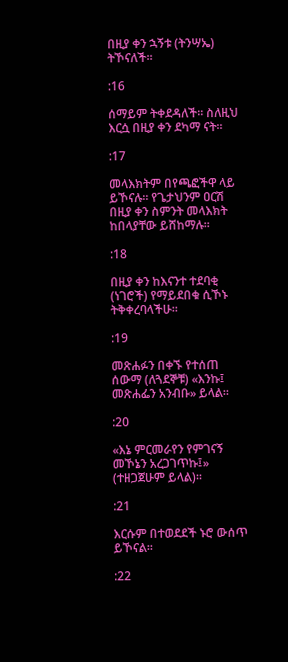በዚያ ቀን ኋኝቱ (ትንሣኤ) ትኾናለች፡፡

:16

ሰማይም ትቀደዳለች፡፡ ስለዚህ እርሷ በዚያ ቀን ደካማ ናት፡፡

:17

መላእክትም በየጫፎችዋ ላይ ይኾናሉ፡፡ የጌታህንም ዐርሽ በዚያ ቀን ስምንት መላእክት ከበላያቸው ይሸከማሉ፡፡

:18

በዚያ ቀን ከእናንተ ተደባቂ (ነገሮች) የማይደበቁ ሲኾኑ ትቅቀረባላችሁ፡፡

:19

መጽሐፉን በቀኙ የተሰጠ ሰውማ (ለጓደኞቹ) «እንኩ፤ መጽሐፌን አንብቡ» ይላል፡፡

:20

«እኔ ምርመራየን የምገናኝ መኾኔን አረጋገጥኩ፤» (ተዘጋጀሁም ይላል)፡፡

:21

እርሱም በተወደደች ኑሮ ውሰጥ ይኾናል፡፡

:22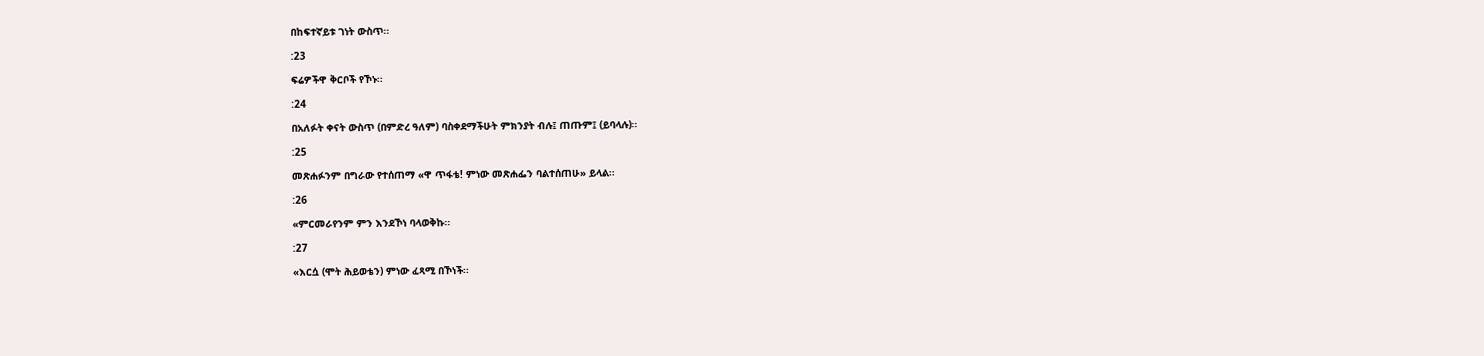በከፍተኛይቱ ገነት ውስጥ፡፡

:23

ፍሬዎችዋ ቅርቦች የኾኑ፡፡

:24

በአለፉት ቀናት ውስጥ (በምድረ ዓለም) ባስቀደማችሁት ምክንያት ብሉ፤ ጠጡም፤ (ይባላሉ)፡፡

:25

መጽሐፉንም በግራው የተሰጠማ «ዋ ጥፋቴ! ምነው መጽሐፌን ባልተሰጠሁ» ይላል፡፡

:26

«ምርመራየንም ምን እንደኾነ ባላወቅኩ፡፡

:27

«እርሷ (ሞት ሕይወቴን) ምነው ፈጻሚ በኾነች፡፡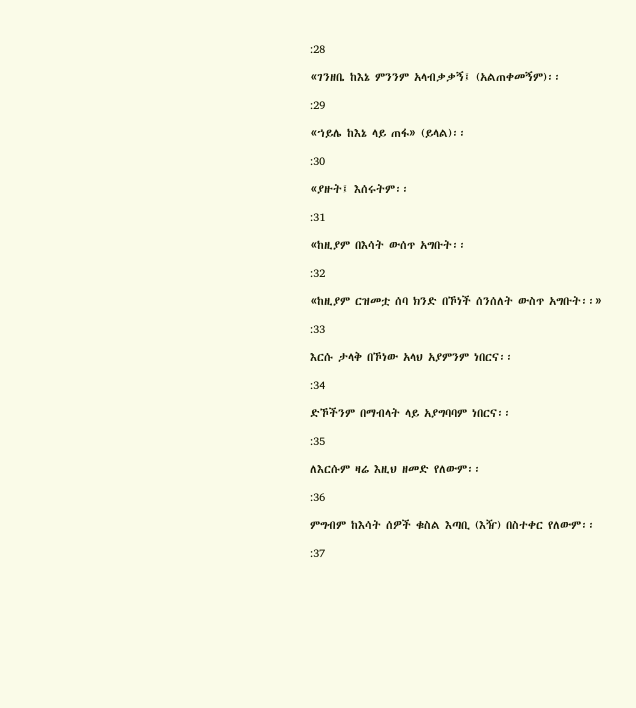:28

«ገንዘቤ ከእኔ ምንንም አላብቃቃኝ፤ (አልጠቀመኝም)፡፡

:29

«ኀይሌ ከእኔ ላይ ጠፋ» (ይላል)፡፡

:30

«ያዙት፤ እሰሩትም፡፡

:31

«ከዚያም በእሳት ውሰጥ አግቡት፡፡

:32

«ከዚያም ርዝመቷ ሰባ ክንድ በኾነች ሰንሰለት ውስጥ አግቡት፡፡»

:33

እርሱ ታላቅ በኾነው አላህ አያምንም ነበርና፡፡

:34

ድኾችንም በማብላት ላይ አያግባባም ነበርና፡፡

:35

ለእርሱም ዛሬ እዚህ ዘመድ የለውም፡፡

:36

ምግብም ከእሳት ሰዎች ቁስል እጣቢ (እዥ) በስተቀር የለውም፡፡

:37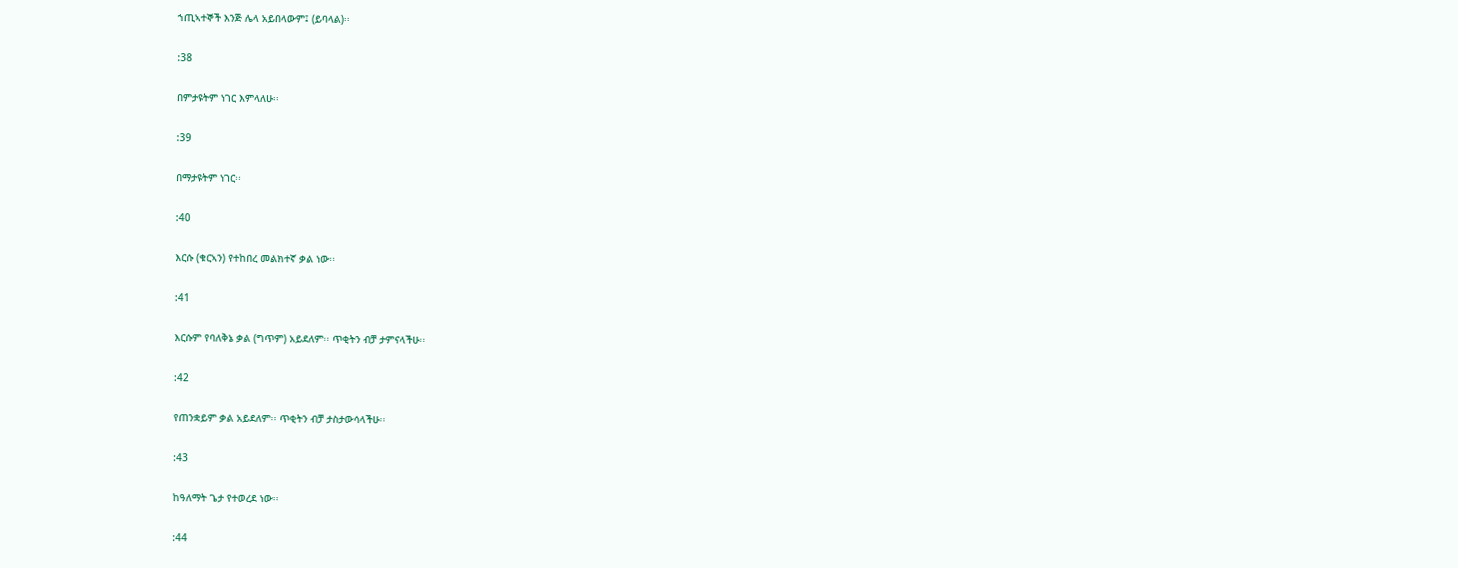ኀጢኣተኞች እንጅ ሌላ አይበላውም፤ (ይባላል)፡፡

:38

በምታዩትም ነገር እምላለሁ፡፡

:39

በማታዩትም ነገር፡፡

:40

እርሱ (ቁርኣን) የተከበረ መልክተኛ ቃል ነው፡፡

:41

እርሱም የባለቅኔ ቃል (ግጥም) አይደለም፡፡ ጥቂትን ብቻ ታምናላችሁ፡፡

:42

የጠንቋይም ቃል አይደለም፡፡ ጥቂትን ብቻ ታስታውሳላችሁ፡፡

:43

ከዓለማት ጌታ የተወረደ ነው፡፡

:44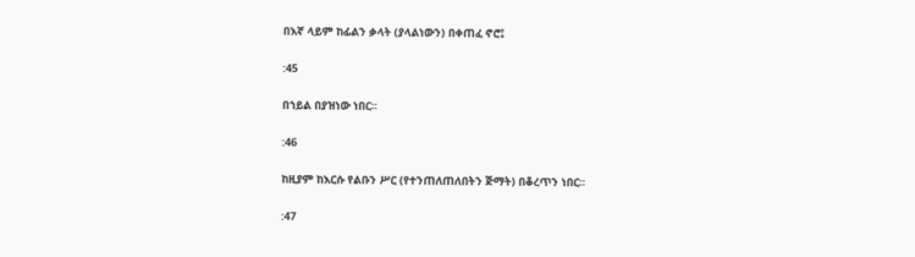በእኛ ላይም ከፊልን ቃላት (ያላልነውን) በቀጠፈ ኖሮ፤

:45

በኀይል በያዝነው ነበር፡፡

:46

ከዚያም ከእርሱ የልቡን ሥር (የተንጠለጠለበትን ጅማት) በቆረጥን ነበር፡፡

:47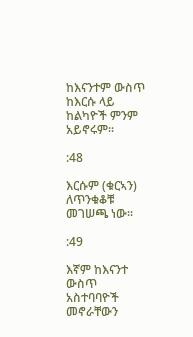ከእናንተም ውስጥ ከእርሱ ላይ ከልካዮች ምንም አይኖሩም፡፡

:48

እርሱም (ቁርኣን) ለጥንቁቆቹ መገሠጫ ነው፡፡

:49

እኛም ከእናንተ ውስጥ አስተባባዮች መኖራቸውን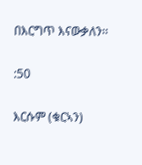በእርግጥ እናውቃለን፡፡

:50

እርሱም (ቁርኣን)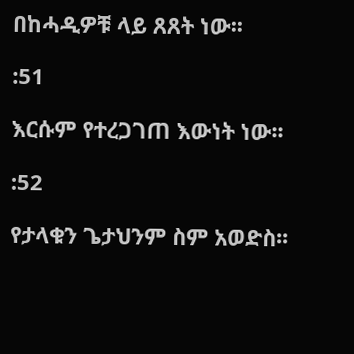በከሓዲዎቹ ላይ ጸጸት ነው፡፡

:51

እርሱም የተረጋገጠ እውነት ነው፡፡

:52

የታላቁን ጌታህንም ስም አወድስ፡፡